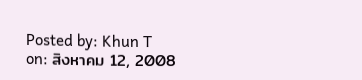Posted by: Khun T on: สิงหาคม 12, 2008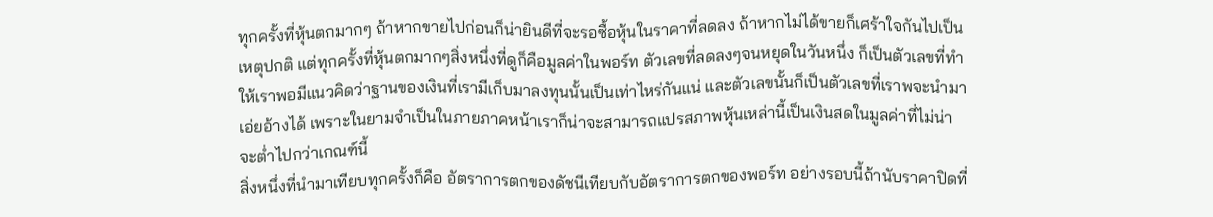ทุกครั้งที่หุ้นตกมากๆ ถ้าหากขายไปก่อนก็น่ายินดีที่จะรอซื้อหุ้นในราคาที่ลดลง ถ้าหากไม่ได้ขายก็เศร้าใจกันไปเป็นเหตุปกติ แต่ทุกครั้งที่หุ้นตกมากๆสิ่งหนึ่งที่ดูก็คือมูลค่าในพอร์ท ตัวเลขที่ลดลงๆจนหยุดในวันหนึ่ง ก็เป็นตัวเลขที่ทำให้เราพอมีแนวคิดว่าฐานของเงินที่เรามีเก็บมาลงทุนนั้นเป็นเท่าไหร่กันแน่ และตัวเลขนั้นก็เป็นตัวเลขที่เราพจะนำมาเอ่ยอ้างได้ เพราะในยามจำเป็นในภายภาคหน้าเราก็น่าจะสามารถแปรสภาพหุ้นเหล่านี้เป็นเงินสดในมูลค่าที่ไม่น่าจะต่ำไปกว่าเกณฑ์นี้
สิ่งหนึ่งที่นำมาเทียบทุกครั้งก็คือ อัตราการตกของดัชนีเทียบกับอัตราการตกของพอร์ท อย่างรอบนี้ถ้านับราคาปิดที่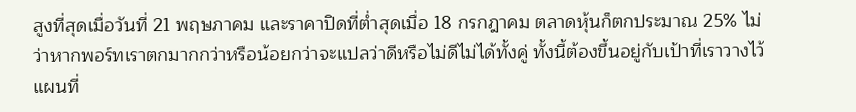สูงที่สุดเมื่อวันที่ 21 พฤษภาคม และราคาปิดที่ต่ำสุดเมื่อ 18 กรกฎาคม ตลาดหุ้นก็ตกประมาณ 25% ไม่ว่าหากพอร์ทเราตกมากกว่าหรือน้อยกว่าจะแปลว่าดีหรือไม่ดีไม่ได้ทั้งคู่ ทั้งนี้ต้องขึ้นอยู่กับเป้าที่เราวางไว้ แผนที่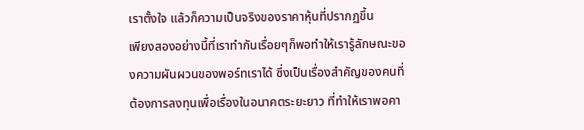เราตั้งใจ แล้วก็ความเป็นจริงของราคาหุ้นที่ปรากฏขึ้น
เพียงสองอย่างนี้ที่เราทำกันเรื่อยๆก็พอทำให้เรารู้ลักษณะของความผันผวนของพอร์ทเราได้ ซึ่งเป็นเรื่องสำคัญของคนที่ต้องการลงทุนเพื่อเรื่องในอนาคตระยะยาว ที่ทำให้เราพอคา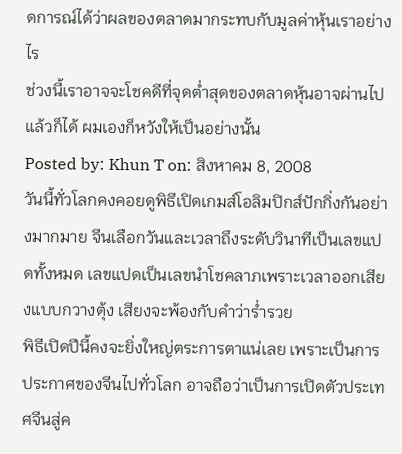ดการณ์ได้ว่าผลของตลาดมากระทบกับมูลค่าหุ้นเราอย่างไร
ช่วงนี้เราอาจจะโชคดีที่จุดต่ำสุดของตลาดหุ้นอาจผ่านไปแล้วก็ได้ ผมเองก็หวังให้เป็นอย่างนั้น
Posted by: Khun T on: สิงหาคม 8, 2008
วันนี้ทั่วโลกคงคอยดูพิธีเปิดเกมส์โอลิมปิกส์ปักกิ่งกันอย่างมากมาย จีนเลือกวันและเวลาถึงระดับวินาทีเป็นเลขแปดทั้งหมด เลขแปดเป็นเลขนำโชคลาภเพราะเวลาออกเสียงแบบกวางตุ้ง เสียงจะพ้องกับคำว่าร่ำรวย
พิธีเปิดปีนี้คงจะยิ่งใหญ่ตระการตาแน่เลย เพราะเป็นการประกาศของจีนไปทั่วโลก อาจถือว่าเป็นการเปิดตัวประเทศจีนสู่ค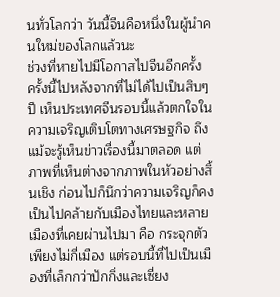นทั่วโลกว่า วันนี้จีนคือหนึ่งในผู้นำคนใหม่ของโลกแล้วนะ
ช่วงที่หายไปมีโอกาสไปจีนอีกครั้ง ครั้งนี้ไปหลังจากที่ไม่ได้ไปเป็นสิบๆปี เห็นประเทศจีนรอบนี้แล้วตกใจในความเจริญเติบโตทางเศรษฐกิจ ถึงแม้จะรู้เห็นข่าวเรื่องนี้มาตลอด แต่ภาพที่เห็นต่างจากภาพในหัวอย่างสิ้นเชิง ก่อนไปก็นึกว่าความเจริญก็คงเป็นไปคล้ายกับเมืองไทยและหลายเมืองที่เคยผ่านไปมา คือ กระจุกตัวเพียงไม่กี่เมือง แต่รอบนี้ที่ไปเป็นเมืองที่เล็กกว่าปักกิ่งและเซี่ยง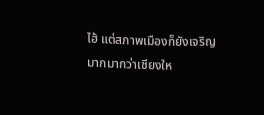ไฮ้ แต่สภาพเมืองก็ยังเจริญมากมากว่าเชียงให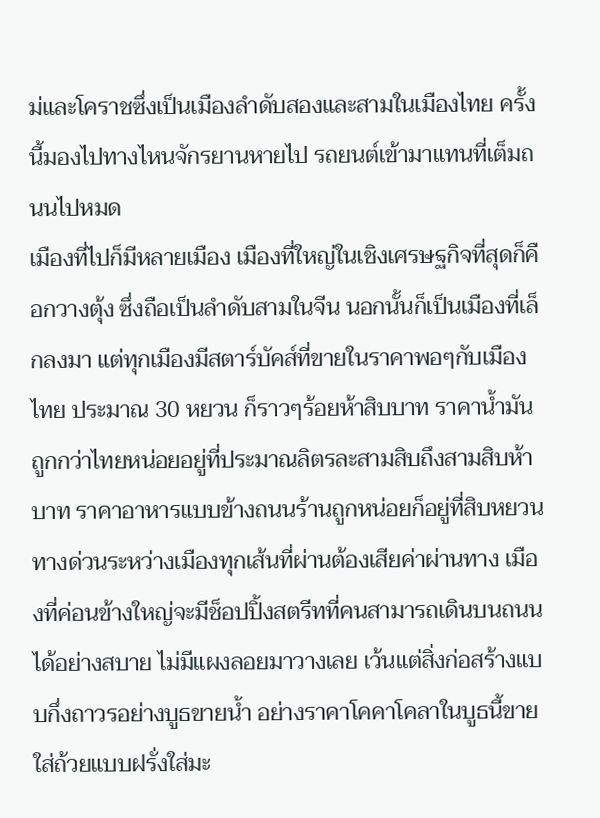ม่และโคราชซึ่งเป็นเมืองลำดับสองและสามในเมืองไทย ครั้งนี้มองไปทางไหนจักรยานหายไป รถยนต์เข้ามาแทนที่เต็มถนนไปหมด
เมืองที่ไปก็มีหลายเมือง เมืองที่ใหญ่ในเชิงเศรษฐกิจที่สุดก็คือกวางตุ้ง ซึ่งถือเป็นลำดับสามในจีน นอกนั้นก็เป็นเมืองที่เล็กลงมา แต่ทุกเมืองมีสตาร์บัคส์ที่ขายในราคาพอๆกับเมืองไทย ประมาณ 30 หยวน ก็ราวๆร้อยห้าสิบบาท ราคาน้ำมันถูกกว่าไทยหน่อยอยู่ที่ประมาณลิตรละสามสิบถึงสามสิบห้าบาท ราคาอาหารแบบข้างถนนร้านถูกหน่อยก็อยู่ที่สิบหยวน ทางด่วนระหว่างเมืองทุกเส้นที่ผ่านต้องเสียค่าผ่านทาง เมืองที่ค่อนข้างใหญ่จะมีช็อปปิ้งสตรีทที่คนสามารถเดินบนถนนได้อย่างสบาย ไม่มีแผงลอยมาวางเลย เว้นแต่สิ่งก่อสร้างแบบกึ่งถาวรอย่างบูธขายน้ำ อย่างราคาโคคาโคลาในบูธนี้ขายใส่ถ้วยแบบฝรั่งใส่มะ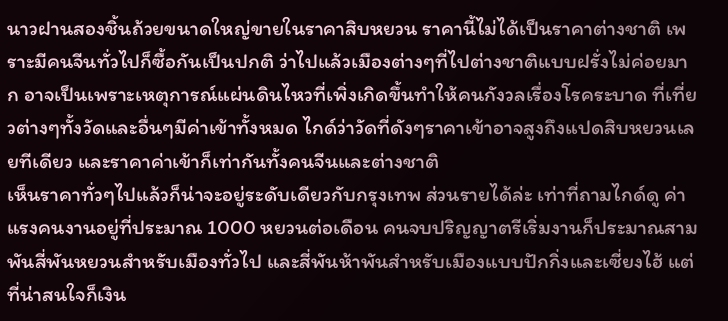นาวฝานสองชิ้นถ้วยขนาดใหญ่ขายในราคาสิบหยวน ราคานี้ไม่ได้เป็นราคาต่างชาติ เพราะมีคนจีนทั่วไปก็ซื้อกันเป็นปกติ ว่าไปแล้วเมืองต่างๆที่ไปต่างชาติแบบฝรั่งไม่ค่อยมาก อาจเป็นเพราะเหตุการณ์แผ่นดินไหวที่เพิ่งเกิดขึ้นทำให้คนกังวลเรื่องโรคระบาด ที่เที่ยวต่างๆทั้งวัดและอื่นๆมีค่าเข้าทั้งหมด ไกด์ว่าวัดที่ดังๆราคาเข้าอาจสูงถึงแปดสิบหยวนเลยทีเดียว และราคาค่าเข้าก็เท่ากันทั้งคนจีนและต่างชาติ
เห็นราคาทั่วๆไปแล้วก็น่าจะอยู่ระดับเดียวกับกรุงเทพ ส่วนรายได้ล่ะ เท่าที่ถามไกด์ดู ค่าแรงคนงานอยู่ที่ประมาณ 1000 หยวนต่อเดือน คนจบปริญญาตรีเริ่มงานก็ประมาณสามพันสี่พันหยวนสำหรับเมืองทั่วไป และสี่พันห้าพันสำหรับเมืองแบบปักกิ่งและเซี่ยงไฮ้ แต่ที่น่าสนใจก็เงิน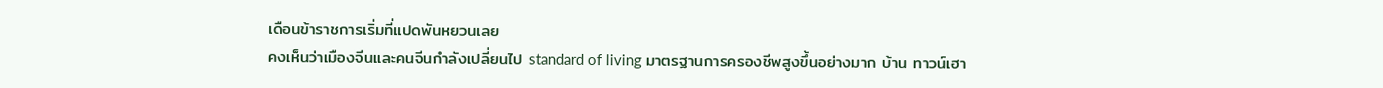เดือนข้าราชการเริ่มที่แปดพันหยวนเลย
คงเห็นว่าเมืองจีนและคนจีนกำลังเปลี่ยนไป standard of living มาตรฐานการครองชีพสูงขึ้นอย่างมาก บ้าน ทาวน์เฮา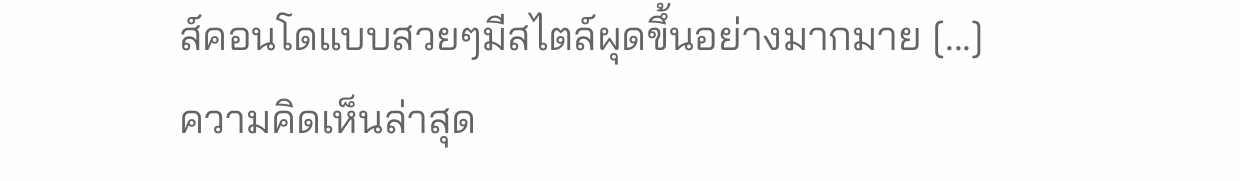ส์คอนโดแบบสวยๆมีสไตล์ผุดขึ้นอย่างมากมาย [...]
ความคิดเห็นล่าสุด